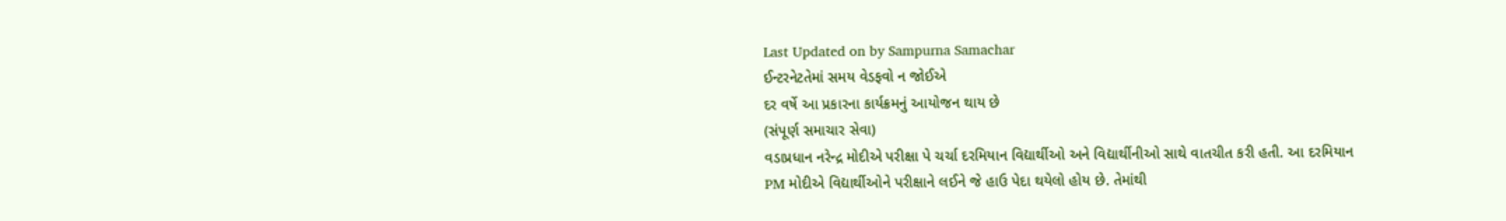Last Updated on by Sampurna Samachar
ઈન્ટરનેટતેમાં સમય વેડફવો ન જોઈએ
દર વર્ષે આ પ્રકારના કાર્યક્રમનું આયોજન થાય છે
(સંપૂર્ણ સમાચાર સેવા)
વડાપ્રધાન નરેન્દ્ર મોદીએ પરીક્ષા પે ચર્ચા દરમિયાન વિદ્યાર્થીઓ અને વિદ્યાર્થીનીઓ સાથે વાતચીત કરી હતી. આ દરમિયાન PM મોદીએ વિદ્યાર્થીઓને પરીક્ષાને લઈને જે હાઉ પેદા થયેલો હોય છે. તેમાંથી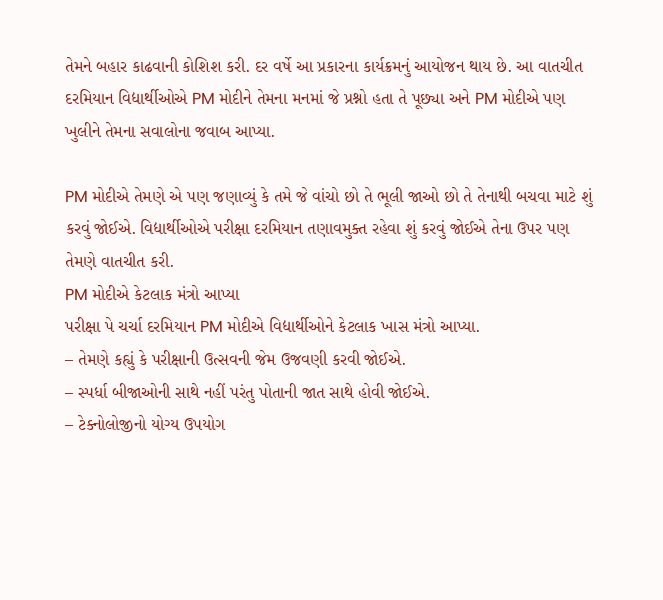તેમને બહાર કાઢવાની કોશિશ કરી. દર વર્ષે આ પ્રકારના કાર્યક્રમનું આયોજન થાય છે. આ વાતચીત દરમિયાન વિદ્યાર્થીઓએ PM મોદીને તેમના મનમાં જે પ્રશ્નો હતા તે પૂછ્યા અને PM મોદીએ પણ ખુલીને તેમના સવાલોના જવાબ આપ્યા.

PM મોદીએ તેમણે એ પણ જણાવ્યું કે તમે જે વાંચો છો તે ભૂલી જાઓ છો તે તેનાથી બચવા માટે શું કરવું જોઈએ. વિદ્યાર્થીઓએ પરીક્ષા દરમિયાન તણાવમુક્ત રહેવા શું કરવું જોઈએ તેના ઉપર પણ તેમણે વાતચીત કરી.
PM મોદીએ કેટલાક મંત્રો આપ્યા
પરીક્ષા પે ચર્ચા દરમિયાન PM મોદીએ વિદ્યાર્થીઓને કેટલાક ખાસ મંત્રો આપ્યા.
– તેમણે કહ્યું કે પરીક્ષાની ઉત્સવની જેમ ઉજવણી કરવી જોઈએ.
– સ્પર્ધા બીજાઓની સાથે નહીં પરંતુ પોતાની જાત સાથે હોવી જોઈએ.
– ટેક્નોલોજીનો યોગ્ય ઉપયોગ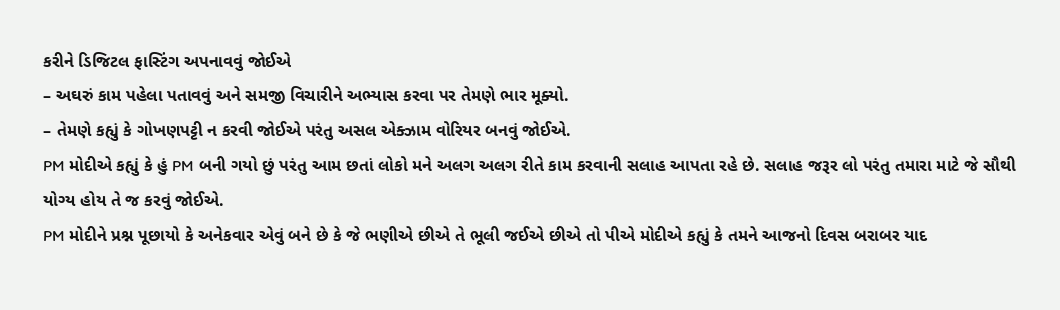કરીને ડિજિટલ ફાસ્ટિંગ અપનાવવું જોઈએ
– અઘરું કામ પહેલા પતાવવું અને સમજી વિચારીને અભ્યાસ કરવા પર તેમણે ભાર મૂક્યો.
– તેમણે કહ્યું કે ગોખણપટ્ટી ન કરવી જોઈએ પરંતુ અસલ એક્ઝામ વોરિયર બનવું જોઈએ.
PM મોદીએ કહ્યું કે હું PM બની ગયો છું પરંતુ આમ છતાં લોકો મને અલગ અલગ રીતે કામ કરવાની સલાહ આપતા રહે છે. સલાહ જરૂર લો પરંતુ તમારા માટે જે સૌથી યોગ્ય હોય તે જ કરવું જોઈએ.
PM મોદીને પ્રશ્ન પૂછાયો કે અનેકવાર એવું બને છે કે જે ભણીએ છીએ તે ભૂલી જઈએ છીએ તો પીએ મોદીએ કહ્યું કે તમને આજનો દિવસ બરાબર યાદ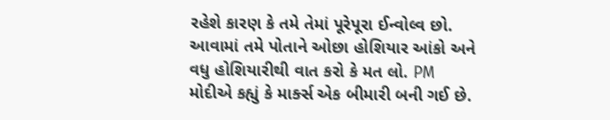રહેશે કારણ કે તમે તેમાં પૂરેપૂરા ઈન્વોલ્વ છો. આવામાં તમે પોતાને ઓછા હોશિયાર આંકો અને વધુ હોશિયારીથી વાત કરો કે મત લો. PM મોદીએ કહ્યું કે માર્ક્સ એક બીમારી બની ગઈ છે.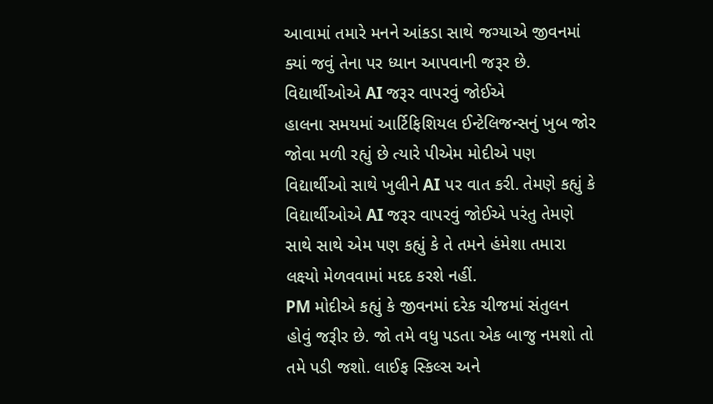આવામાં તમારે મનને આંકડા સાથે જગ્યાએ જીવનમાં ક્યાં જવું તેના પર ધ્યાન આપવાની જરૂર છે.
વિદ્યાર્થીઓએ AI જરૂર વાપરવું જોઈએ
હાલના સમયમાં આર્ટિફિશિયલ ઈન્ટેલિજન્સનું ખુબ જોર જોવા મળી રહ્યું છે ત્યારે પીએમ મોદીએ પણ વિદ્યાર્થીઓ સાથે ખુલીને AI પર વાત કરી. તેમણે કહ્યું કે વિદ્યાર્થીઓએ AI જરૂર વાપરવું જોઈએ પરંતુ તેમણે સાથે સાથે એમ પણ કહ્યું કે તે તમને હંમેશા તમારા લક્ષ્યો મેળવવામાં મદદ કરશે નહીં.
PM મોદીએ કહ્યું કે જીવનમાં દરેક ચીજમાં સંતુલન હોવું જરૂીર છે. જો તમે વધુ પડતા એક બાજુ નમશો તો તમે પડી જશો. લાઈફ સ્કિલ્સ અને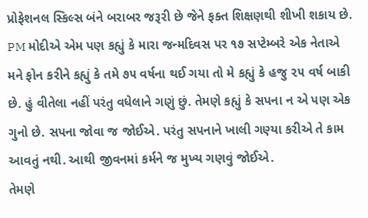પ્રોફેશનલ સ્કિલ્સ બંને બરાબર જરૂરી છે જેને ફક્ત શિક્ષણથી શીખી શકાય છે.
PM મોદીએ એમ પણ કહ્યું કે મારા જન્મદિવસ પર ૧૭ સપ્ટેમ્બરે એક નેતાએ મને ફોન કરીને કહ્યું કે તમે ૭૫ વર્ષના થઈ ગયા તો મે કહ્યું કે હજુ ૨૫ વર્ષ બાકી છે. હું વીતેલા નહીં પરંતુ વધેલાને ગણું છું. તેમણે કહ્યું કે સપના ન એ પણ એક ગુનો છે. સપના જોવા જ જોઈએ. પરંતુ સપનાને ખાલી ગણ્યા કરીએ તે કામ આવતું નથી. આથી જીવનમાં કર્મને જ મુખ્ય ગણવું જોઈએ.
તેમણે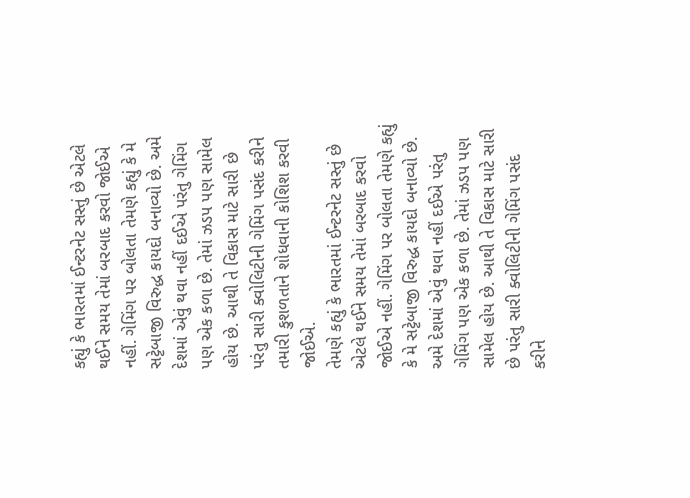કહ્યું કે ભારતમાં ઈન્ટરનેટ સસ્તું છે એટલે થઈને સમય તેમાં બરબાદ કરવો જોઈએ નહીં. ગેમિંગ પર બોલતા તેમણે કહ્યું કે મે સટ્ટેબાજી વિરુદ્ધ કાયદો બનાવ્યો છે. અમે દેશમાં એવું થવા નહીં દઈએ પરંતુ ગેમિંગ પણ એક કળા છે. તેમાં ઝડપ પણ સામેલ હોય છે. આથી તે વિકાસ માટે સારી છે પરંતુ સારી ક્વોલિટીની ગેમિંગ પસંદ કરીને તમારી કુશળતાને શોધવાની કોશિશ કરવી જોઈએ.
તેમણે કહ્યું કે ભારતમાં ઈન્ટરનેટ સસ્તું છે એટલે થઈને સમય તેમાં બરબાદ કરવો જોઈએ નહીં. ગેમિંગ પર બોલતા તેમણે કહ્યું કે મે સટ્ટેબાજી વિરુદ્ધ કાયદો બનાવ્યો છે. અમે દેશમાં એવું થવા નહીં દઈએ પરંતુ ગેમિંગ પણ એક કળા છે. તેમાં ઝડપ પણ સામેલ હોય છે. આથી તે વિકાસ માટે સારી છે પરંતુ સારી ક્વોલિટીની ગેમિંગ પસંદ કરીને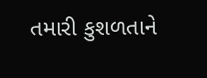તમારી કુશળતાને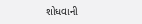શોધવાની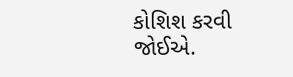કોશિશ કરવી જોઈએ.